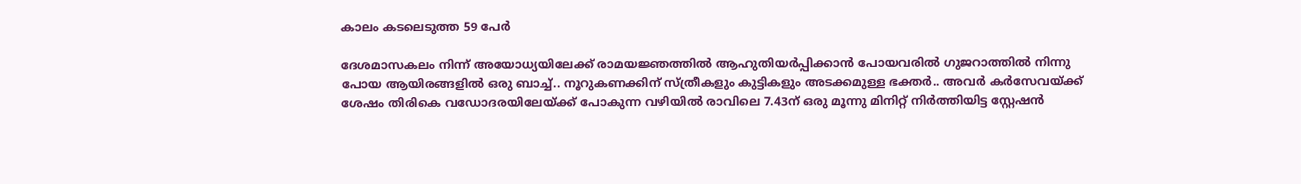കാലം കടലെടുത്ത 59 പേർ

ദേശമാസകലം നിന്ന് അയോധ്യയിലേക്ക് രാമയജ്ഞത്തിൽ ആഹുതിയർപ്പിക്കാൻ പോയവരിൽ ഗുജറാത്തിൽ നിന്നു പോയ ആയിരങ്ങളിൽ ഒരു ബാച്ച്.. നൂറുകണക്കിന് സ്ത്രീകളും കുട്ടികളും അടക്കമുള്ള ഭക്തർ.. അവർ കർസേവയ്ക്ക് ശേഷം തിരികെ വഡോദരയിലേയ്ക്ക് പോകുന്ന വഴിയിൽ രാവിലെ 7.43ന് ഒരു മൂന്നു മിനിറ്റ് നിർത്തിയിട്ട സ്റ്റേഷൻ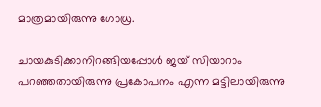മാത്രമായിരുന്നു ഗോധ്ര.

ചായകുടിക്കാനിറങ്ങിയപ്പോൾ ജയ് സിയാറാം പറഞ്ഞതായിരുന്നു പ്രകോപനം എന്ന മട്ടിലായിരുന്നു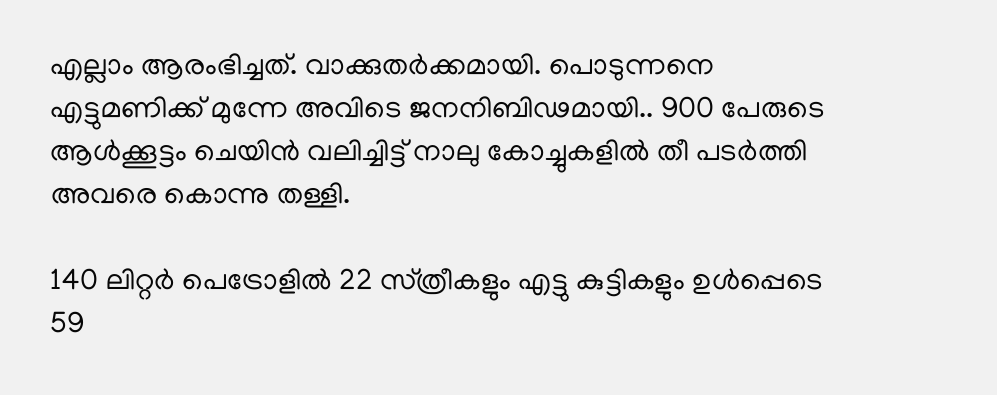എല്ലാം ആരംഭിച്ചത്. വാക്കുതർക്കമായി. പൊടുന്നനെ എട്ടുമണിക്ക് മുന്നേ അവിടെ ജനനിബിഢമായി.. 900 പേരുടെ ആൾക്കൂട്ടം ചെയിൻ വലിച്ചിട്ട് നാലു കോച്ചുകളിൽ തീ പടർത്തി അവരെ കൊന്നു തള്ളി.

140 ലിറ്റർ പെട്രോളിൽ 22 സ്‌ത്രീകളും എട്ടു കുട്ടികളും ഉൾപ്പെടെ 59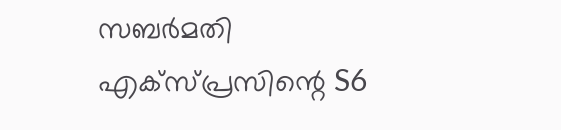സബർമതി എക്സ്പ്രസിന്റെ S6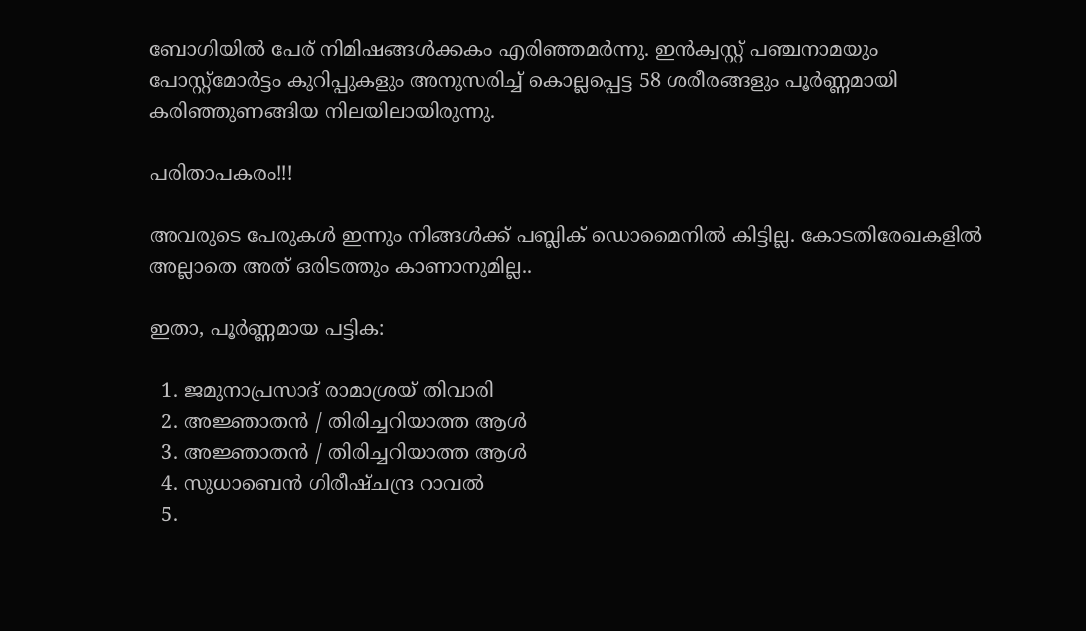ബോഗിയിൽ പേര് നിമിഷങ്ങൾക്കകം എരിഞ്ഞമർന്നു. ഇൻക്വസ്റ്റ് പഞ്ചനാമയും പോസ്റ്റ്‌മോർട്ടം കുറിപ്പുകളും അനുസരിച്ച് കൊല്ലപ്പെട്ട 58 ശരീരങ്ങളും പൂർണ്ണമായി കരിഞ്ഞുണങ്ങിയ നിലയിലായിരുന്നു.

പരിതാപകരം!!!

അവരുടെ പേരുകൾ ഇന്നും നിങ്ങൾക്ക് പബ്ലിക് ഡൊമൈനിൽ കിട്ടില്ല. കോടതിരേഖകളിൽ അല്ലാതെ അത് ഒരിടത്തും കാണാനുമില്ല..

ഇതാ, പൂർണ്ണമായ പട്ടിക:

  1. ജമുനാപ്രസാദ് രാമാശ്രയ്‌ തിവാരി
  2. അജ്ഞാതൻ / തിരിച്ചറിയാത്ത ആൾ
  3. അജ്ഞാതൻ / തിരിച്ചറിയാത്ത ആൾ
  4. സുധാബെൻ ഗിരീഷ്‌ചന്ദ്ര റാവൽ
  5.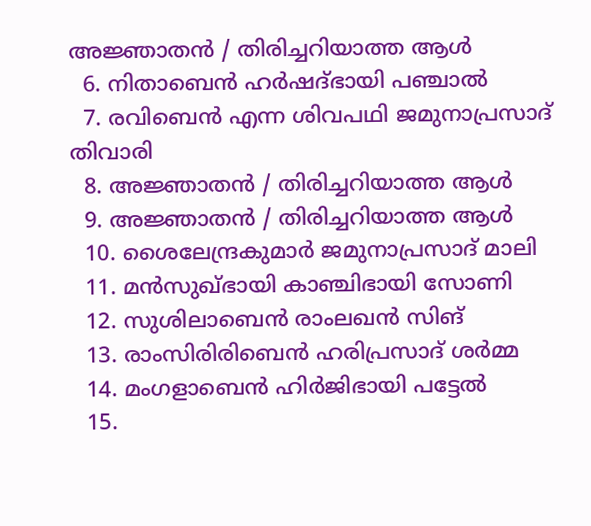അജ്ഞാതൻ / തിരിച്ചറിയാത്ത ആൾ
  6. നിതാബെൻ ഹർഷദ്ഭായി പഞ്ചാൽ
  7. രവിബെൻ എന്ന ശിവപഥി ജമുനാപ്രസാദ് തിവാരി
  8. അജ്ഞാതൻ / തിരിച്ചറിയാത്ത ആൾ
  9. അജ്ഞാതൻ / തിരിച്ചറിയാത്ത ആൾ
  10. ശൈലേന്ദ്രകുമാർ ജമുനാപ്രസാദ് മാലി
  11. മൻസുഖ്‌ഭായി കാഞ്ചിഭായി സോണി
  12. സുശിലാബെൻ രാംലഖൻ സിങ്
  13. രാംസിരിരിബെൻ ഹരിപ്രസാദ് ശർമ്മ
  14. മംഗളാബെൻ ഹിർജിഭായി പട്ടേൽ
  15.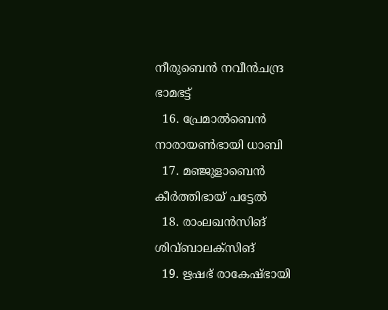നീരുബെൻ നവീൻചന്ദ്ര ഭാമഭട്ട്
  16. പ്രേമാൽബെൻ നാരായൺഭായി ധാബി
  17. മഞ്ജുളാബെൻ കീർത്തിഭായ് പട്ടേൽ
  18. രാംലഖൻസിങ് ശിവ്‌ബാലക്‌സിങ്
  19. ഋഷഭ് രാകേഷ്‌ഭായി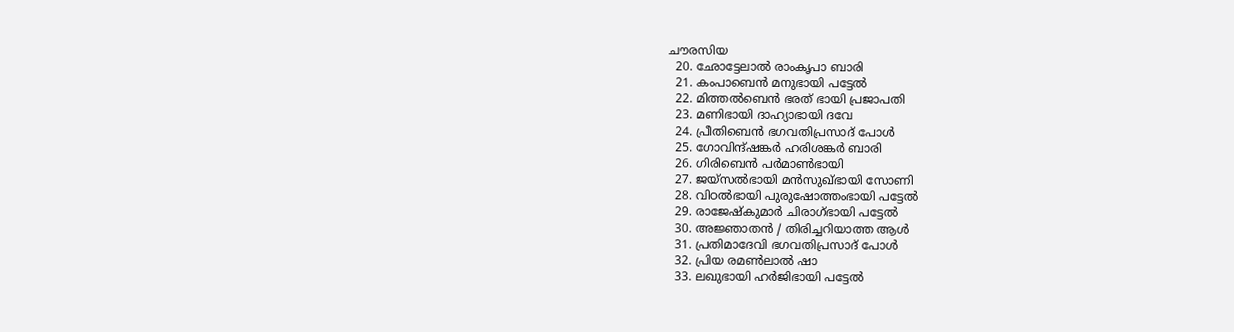ചൗരസിയ
  20. ഛോട്ടേലാൽ രാംകൃപാ ബാരി
  21. കംപാബെൻ മനുഭായി പട്ടേൽ
  22. മിത്തൽബെൻ ഭരത് ഭായി പ്രജാപതി
  23. മണിഭായി ദാഹ്യാഭായി ദവേ
  24. പ്രീതിബെൻ ഭഗവതിപ്രസാദ് പോൾ
  25. ഗോവിന്ദ്ഷങ്കർ ഹരിശങ്കർ ബാരി
  26. ഗിരിബെൻ പർമാൺഭായി
  27. ജയ്സൽഭായി മൻസുഖ്‌ഭായി സോണി
  28. വിഠൽഭായി പുരുഷോത്തംഭായി പട്ടേൽ
  29. രാജേഷ്‌കുമാർ ചിരാഗ്‌ഭായി പട്ടേൽ
  30. അജ്ഞാതൻ / തിരിച്ചറിയാത്ത ആൾ
  31. പ്രതിമാദേവി ഭഗവതിപ്രസാദ് പോൾ
  32. പ്രിയ രമൺലാൽ ഷാ
  33. ലഖുഭായി ഹർജിഭായി പട്ടേൽ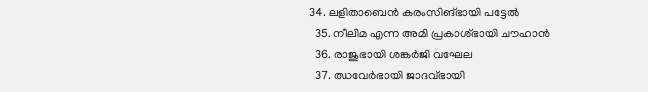34. ലളിതാബെൻ കരംസിങ്‌ഭായി പട്ടേൽ
  35. നീലിമ എന്ന അമി പ്രകാശ്‌ഭായി ചൗഹാൻ
  36. രാജുഭായി ശങ്കർജി വഘേല
  37. ഝവേർഭായി ജാദവ്‌ഭായി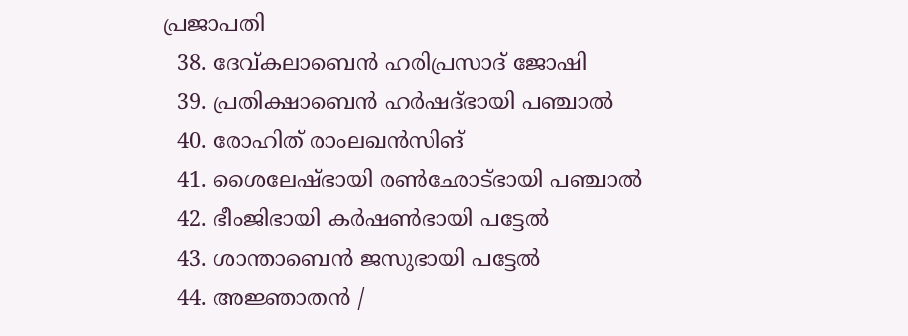പ്രജാപതി
  38. ദേവ്കലാബെൻ ഹരിപ്രസാദ് ജോഷി
  39. പ്രതിക്ഷാബെൻ ഹർഷദ്ഭായി പഞ്ചാൽ
  40. രോഹിത് രാംലഖൻസിങ്
  41. ശൈലേഷ്‌ഭായി രൺഛോട്ഭായി പഞ്ചാൽ
  42. ഭീംജിഭായി കർഷൺഭായി പട്ടേൽ
  43. ശാന്താബെൻ ജസുഭായി പട്ടേൽ
  44. അജ്ഞാതൻ /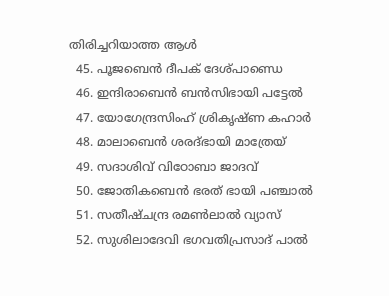തിരിച്ചറിയാത്ത ആൾ
  45. പൂജബെൻ ദീപക് ദേശ്പാണ്ഡെ
  46. ഇന്ദിരാബെൻ ബൻസിഭായി പട്ടേൽ
  47. യോഗേന്ദ്രസിംഹ് ശ്രികൃഷ്ണ കഹാർ
  48. മാലാബെൻ ശരദ്ഭായി മാത്രേയ്
  49. സദാശിവ് വിഠോബാ ജാദവ്
  50. ജോതികബെൻ ഭരത് ഭായി പഞ്ചാൽ
  51. സതീഷ്‌ചന്ദ്ര രമൺലാൽ വ്യാസ്
  52. സുശിലാദേവി ഭഗവതിപ്രസാദ് പാൽ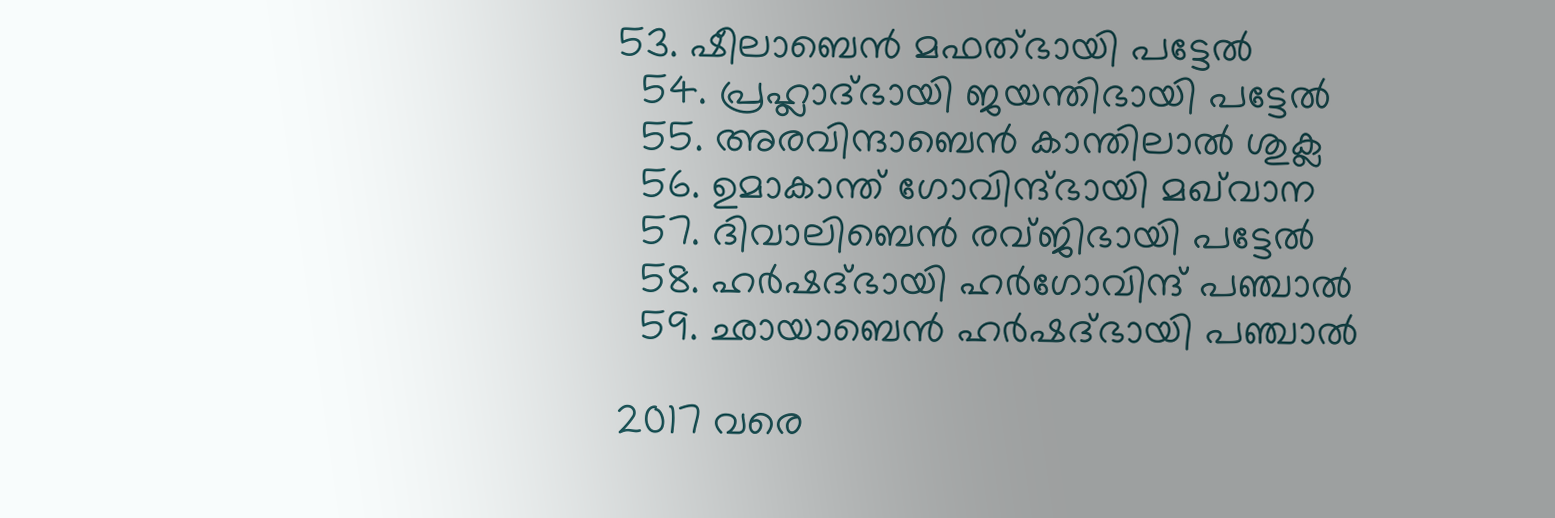53. ഷീലാബെൻ മഫത്‌ഭായി പട്ടേൽ
  54. പ്രഹ്ലാദ്‌ഭായി ജയന്തിഭായി പട്ടേൽ
  55. അരവിന്ദാബെൻ കാന്തിലാൽ ശുക്ല
  56. ഉമാകാന്ത് ഗോവിന്ദ്‌ഭായി മഖ്‌വാന
  57. ദിവാലിബെൻ രവ്ജിഭായി പട്ടേൽ
  58. ഹർഷദ്ഭായി ഹർഗോവിന്ദ് പഞ്ചാൽ
  59. ഛായാബെൻ ഹർഷദ്ഭായി പഞ്ചാൽ

2017 വരെ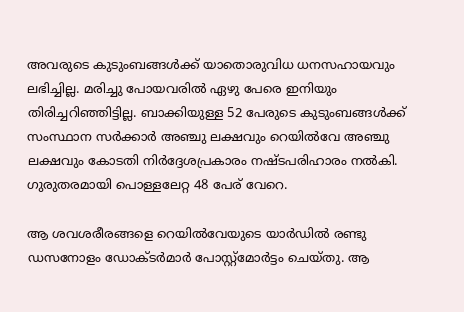അവരുടെ കുടുംബങ്ങൾക്ക് യാതൊരുവിധ ധനസഹായവും ലഭിച്ചില്ല. മരിച്ചു പോയവരിൽ ഏഴു പേരെ ഇനിയും തിരിച്ചറിഞ്ഞിട്ടില്ല. ബാക്കിയുള്ള 52 പേരുടെ കുടുംബങ്ങൾക്ക് സംസ്ഥാന സർക്കാർ അഞ്ചു ലക്ഷവും റെയിൽവേ അഞ്ചു ലക്ഷവും കോടതി നിർദ്ദേശപ്രകാരം നഷ്ടപരിഹാരം നൽകി. ഗുരുതരമായി പൊള്ളലേറ്റ 48 പേര് വേറെ.

ആ ശവശരീരങ്ങളെ റെയിൽവേയുടെ യാർഡിൽ രണ്ടു ഡസനോളം ഡോക്ടർമാർ പോസ്റ്റ്മോർട്ടം ചെയ്തു. ആ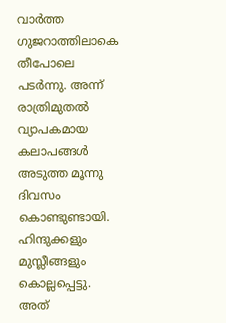വാർത്ത ഗുജറാത്തിലാകെ തീപോലെ പടർന്നു. അന്ന് രാത്രിമുതൽ വ്യാപകമായ കലാപങ്ങൾ അടുത്ത മൂന്നു ദിവസം കൊണ്ടുണ്ടായി. ഹിന്ദുക്കളും മുസ്ലീങ്ങളും കൊല്ലപ്പെട്ടു. അത്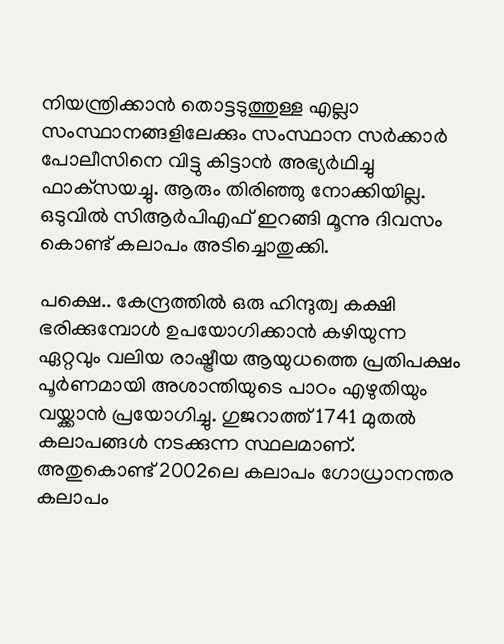നിയന്ത്രിക്കാൻ തൊട്ടടുത്തുള്ള എല്ലാ സംസ്ഥാനങ്ങളിലേക്കും സംസ്ഥാന സർക്കാർ പോലീസിനെ വിട്ടു കിട്ടാൻ അഭ്യർഥിച്ചു ഫാക്‌സയച്ചു. ആരും തിരിഞ്ഞു നോക്കിയില്ല. ഒടുവിൽ സിആർപിഎഫ് ഇറങ്ങി മൂന്നു ദിവസം കൊണ്ട് കലാപം അടിച്ചൊതുക്കി.

പക്ഷെ.. കേന്ദ്രത്തിൽ ഒരു ഹിന്ദുത്വ കക്ഷി ഭരിക്കുമ്പോൾ ഉപയോഗിക്കാൻ കഴിയുന്ന ഏറ്റവും വലിയ രാഷ്ട്രീയ ആയുധത്തെ പ്രതിപക്ഷം പൂർണമായി അശാന്തിയുടെ പാഠം എഴുതിയും വയ്ക്കാൻ പ്രയോഗിച്ചു. ഗുജറാത്ത് 1741 മുതൽ കലാപങ്ങൾ നടക്കുന്ന സ്ഥലമാണ്. അതുകൊണ്ട് 2002ലെ കലാപം ഗോധ്രാനന്തര കലാപം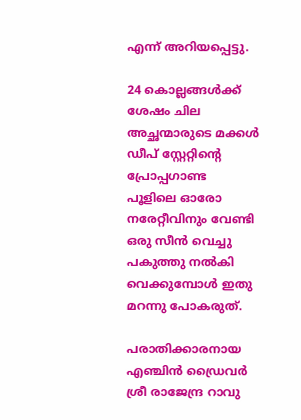എന്ന് അറിയപ്പെട്ടു.

24 കൊല്ലങ്ങൾക്ക് ശേഷം ചില അച്ഛന്മാരുടെ മക്കൾ ഡീപ് സ്റ്റേറ്റിന്റെ പ്രോപ്പഗാണ്ട പൂളിലെ ഓരോ നരേറ്റീവിനും വേണ്ടി ഒരു സീൻ വെച്ചു പകുത്തു നൽകി വെക്കുമ്പോൾ ഇതു മറന്നു പോകരുത്.

പരാതിക്കാരനായ എഞ്ചിൻ ഡ്രൈവർ ശ്രീ രാജേന്ദ്ര റാവു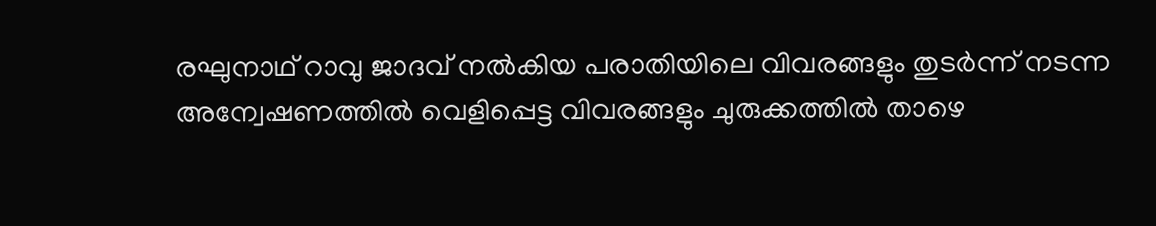രഘുനാഥ് റാവു ജാദവ് നൽകിയ പരാതിയിലെ വിവരങ്ങളും തുടർന്ന് നടന്ന അന്വേഷണത്തിൽ വെളിപ്പെട്ട വിവരങ്ങളും ചുരുക്കത്തിൽ താഴെ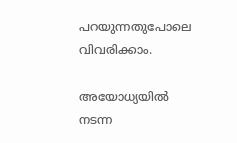പറയുന്നതുപോലെ വിവരിക്കാം.

അയോധ്യയിൽ നടന്ന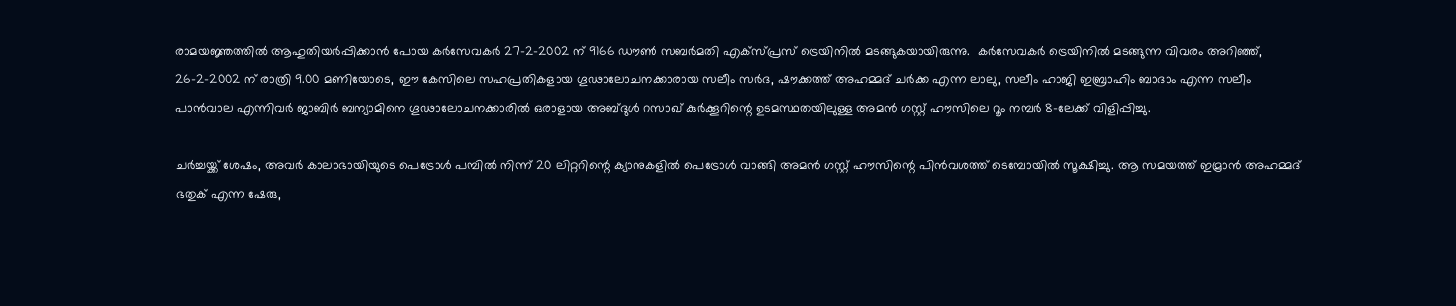രാമയജ്ഞത്തിൽ ആഹുതിയർപ്പിക്കാൻ പോയ കർസേവകർ 27-2-2002 ന് 9166 ഡൗൺ സബർമതി എക്സ്പ്രസ് ട്രെയിനിൽ മടങ്ങുകയായിരുന്നു.  കർസേവകർ ട്രെയിനിൽ മടങ്ങുന്ന വിവരം അറിഞ്ഞ്, 26-2-2002 ന് രാത്രി 9.00 മണിയോടെ, ഈ കേസിലെ സഹപ്രതികളായ ഗൂഢാലോചനക്കാരായ സലീം സർദ, ഷൗക്കത്ത് അഹമ്മദ് ചർക്ക എന്ന ലാലു, സലീം ഹാജി ഇബ്രാഹിം ബാദാം എന്ന സലീം പാൻവാല എന്നിവർ ജാബിർ ബന്യാമിനെ ഗൂഢാലോചനക്കാരിൽ ഒരാളായ അബ്ദുൾ റസാഖ് കുർക്കൂറിന്റെ ഉടമസ്ഥതയിലുള്ള അമൻ ഗസ്റ്റ് ഹൗസിലെ റൂം നമ്പർ 8-ലേക്ക് വിളിപ്പിച്ചു.

ചർച്ചയ്ക്ക് ശേഷം, അവർ കാലാഭായിയുടെ പെട്രോൾ പമ്പിൽ നിന്ന് 20 ലിറ്ററിന്റെ ക്യാനുകളിൽ പെട്രോൾ വാങ്ങി അമൻ ഗസ്റ്റ് ഹൗസിന്റെ പിൻവശത്ത് ടെമ്പോയിൽ സൂക്ഷിച്ചു. ആ സമയത്ത് ഇമ്രാൻ അഹമ്മദ് ഭതുക് എന്ന ഷേരു,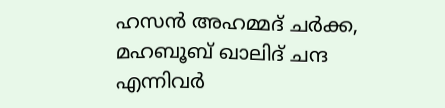ഹസൻ അഹമ്മദ് ചർക്ക, മഹബൂബ് ഖാലിദ് ചന്ദ എന്നിവർ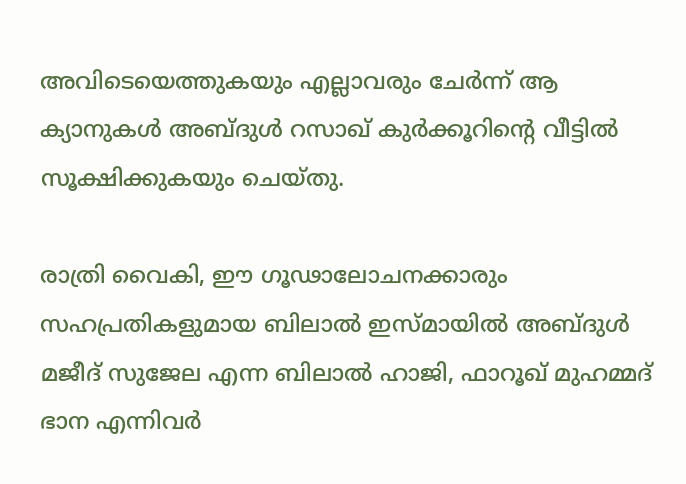അവിടെയെത്തുകയും എല്ലാവരും ചേർന്ന് ആ ക്യാനുകൾ അബ്ദുൾ റസാഖ് കുർക്കൂറിന്റെ വീട്ടിൽ സൂക്ഷിക്കുകയും ചെയ്തു.

രാത്രി വൈകി, ഈ ഗൂഢാലോചനക്കാരും സഹപ്രതികളുമായ ബിലാൽ ഇസ്മായിൽ അബ്ദുൾ മജീദ് സുജേല എന്ന ബിലാൽ ഹാജി, ഫാറൂഖ് മുഹമ്മദ് ഭാന എന്നിവർ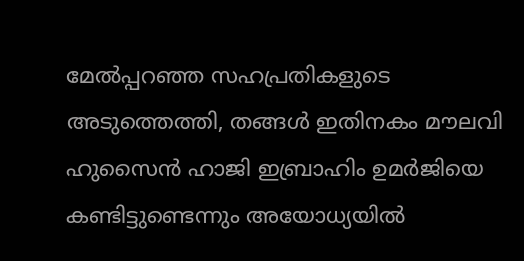മേൽപ്പറഞ്ഞ സഹപ്രതികളുടെ അടുത്തെത്തി, തങ്ങൾ ഇതിനകം മൗലവി ഹുസൈൻ ഹാജി ഇബ്രാഹിം ഉമർജിയെ കണ്ടിട്ടുണ്ടെന്നും അയോധ്യയിൽ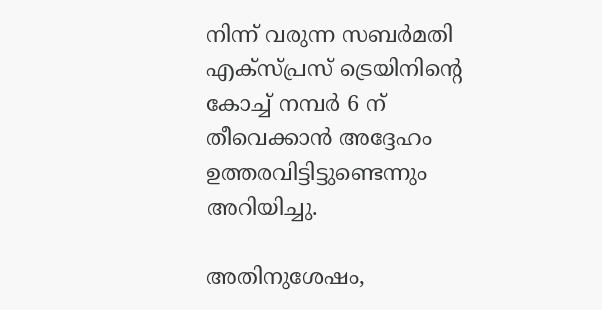നിന്ന് വരുന്ന സബർമതി എക്സ്പ്രസ് ട്രെയിനിന്റെ കോച്ച് നമ്പർ 6 ന് തീവെക്കാൻ അദ്ദേഹം ഉത്തരവിട്ടിട്ടുണ്ടെന്നും അറിയിച്ചു.

അതിനുശേഷം,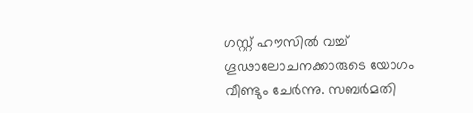ഗസ്റ്റ് ഹൗസിൽ വച്ച് ഗൂഢാലോചനക്കാരുടെ യോഗം വീണ്ടും ചേർന്നു. സബർമതി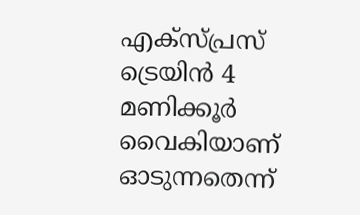എക്സ്പ്രസ് ട്രെയിൻ 4 മണിക്കൂർ വൈകിയാണ് ഓടുന്നതെന്ന്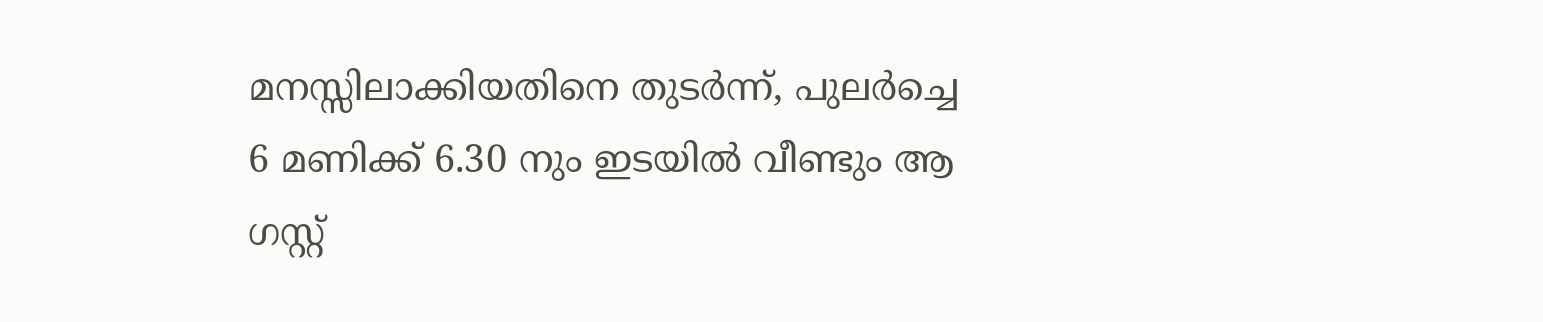മനസ്സിലാക്കിയതിനെ തുടർന്ന്, പുലർച്ചെ 6 മണിക്ക് 6.30 നും ഇടയിൽ വീണ്ടും ആ ഗസ്റ്റ്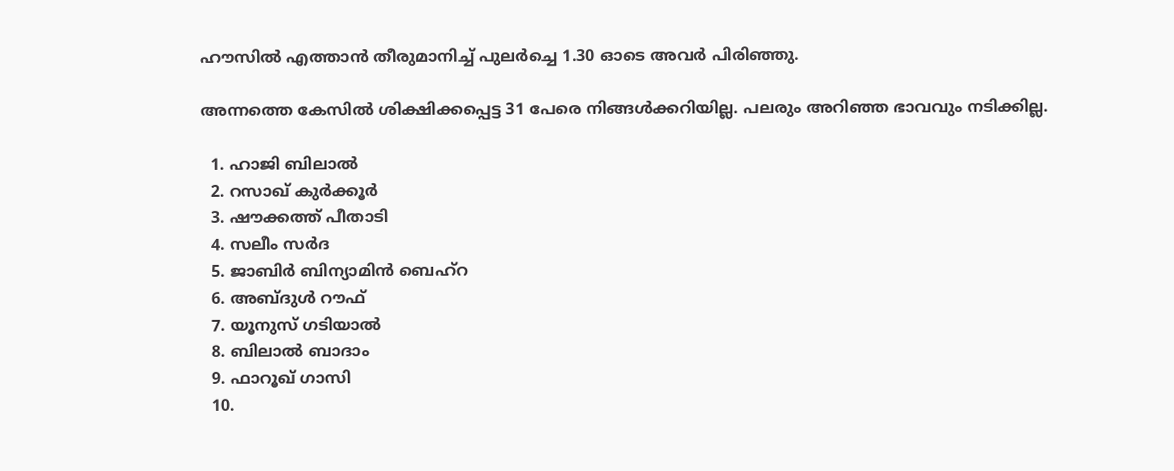ഹൗസിൽ എത്താൻ തീരുമാനിച്ച് പുലർച്ചെ 1.30 ഓടെ അവർ പിരിഞ്ഞു.

അന്നത്തെ കേസിൽ ശിക്ഷിക്കപ്പെട്ട 31 പേരെ നിങ്ങൾക്കറിയില്ല. പലരും അറിഞ്ഞ ഭാവവും നടിക്കില്ല.

  1. ഹാജി ബിലാൽ
  2. റസാഖ് കുർക്കൂർ
  3. ഷൗക്കത്ത് പീതാടി
  4. സലീം സർദ
  5. ജാബിർ ബിന്യാമിൻ ബെഹ്റ
  6. അബ്ദുൾ റൗഫ്
  7. യൂനുസ് ഗടിയാൽ
  8. ബിലാൽ ബാദാം
  9. ഫാറൂഖ് ഗാസി
  10.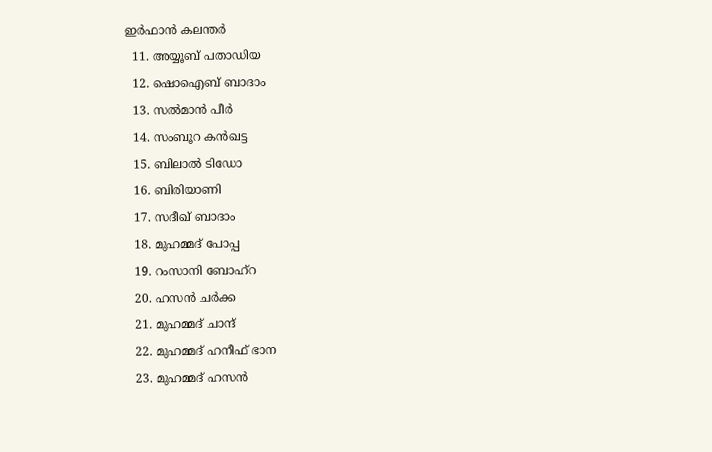ഇർഫാൻ കലന്തർ
  11. അയ്യൂബ് പതാഡിയ
  12. ഷൊഐബ് ബാദാം
  13. സൽമാൻ പീർ
  14. സംബൂറ കൻഖട്ട
  15. ബിലാൽ ടിഡോ
  16. ബിരിയാണി
  17. സദീഖ് ബാദാം
  18. മുഹമ്മദ് പോപ്പ
  19. റംസാനി ബോഹ്റ
  20. ഹസൻ ചർക്ക
  21. മുഹമ്മദ് ചാന്ദ്
  22. മുഹമ്മദ് ഹനീഫ് ഭാന
  23. മുഹമ്മദ് ഹസൻ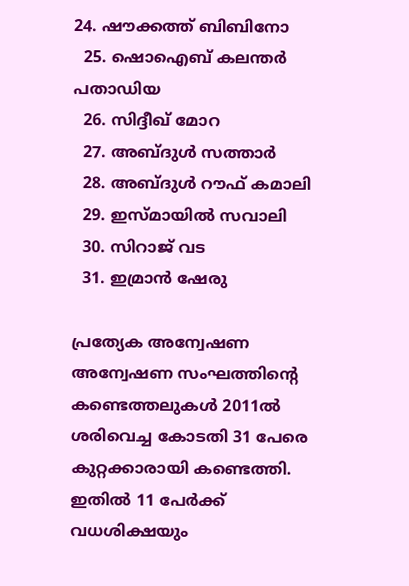24. ഷൗക്കത്ത് ബിബിനോ
  25. ഷൊഐബ് കലന്തർ പതാഡിയ
  26. സിദ്ദീഖ് മോറ
  27. അബ്ദുൾ സത്താർ
  28. അബ്ദുൾ റൗഫ് കമാലി
  29. ഇസ്മായിൽ സവാലി
  30. സിറാജ് വട
  31. ഇമ്രാൻ ഷേരു

പ്രത്യേക അന്വേഷണ അന്വേഷണ സംഘത്തിന്റെ കണ്ടെത്തലുകൾ 2011ൽ ശരിവെച്ച കോടതി 31 പേരെ കുറ്റക്കാരായി കണ്ടെത്തി. ഇതിൽ 11 പേർക്ക് വധശിക്ഷയും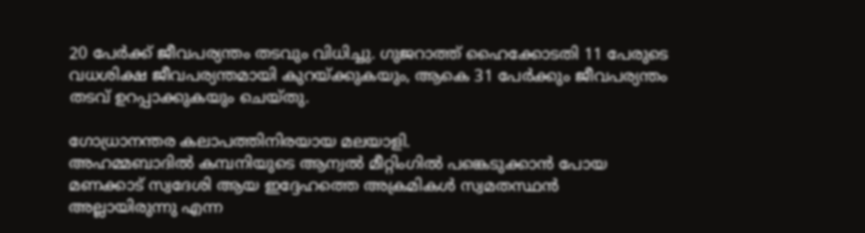20 പേർക്ക് ജീവപര്യന്തം തടവും വിധിച്ചു. ഗുജറാത്ത് ഹൈക്കോടതി 11 പേരുടെ വധശിക്ഷ ജീവപര്യന്തമായി കുറയ്ക്കുകയും, ആകെ 31 പേർക്കും ജീവപര്യന്തം തടവ് ഉറപ്പാക്കുകയും ചെയ്തു.

ഗോധ്രാനന്തര കലാപത്തിനിരയായ മലയാളി.
അഹമ്മബാദിൽ കമ്പനിയുടെ ആന്വൽ മീറ്റിംഗിൽ പങ്കെടുക്കാൻ പോയ മണക്കാട് സ്വദേശി ആയ ഇദ്ദേഹത്തെ അക്രമികൾ സ്വമതസ്ഥൻ അല്ലായിരുന്നു എന്ന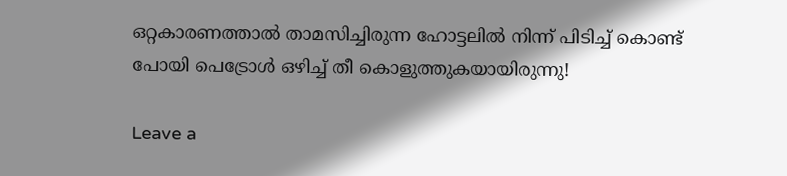ഒറ്റകാരണത്താൽ താമസിച്ചിരുന്ന ഹോട്ടലിൽ നിന്ന് പിടിച്ച് കൊണ്ട് പോയി പെട്രോൾ ഒഴിച്ച് തീ കൊളുത്തുകയായിരുന്നു!

Leave a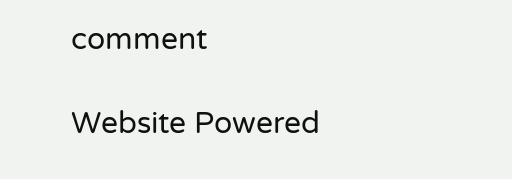comment

Website Powered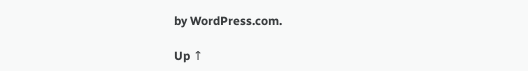by WordPress.com.

Up ↑